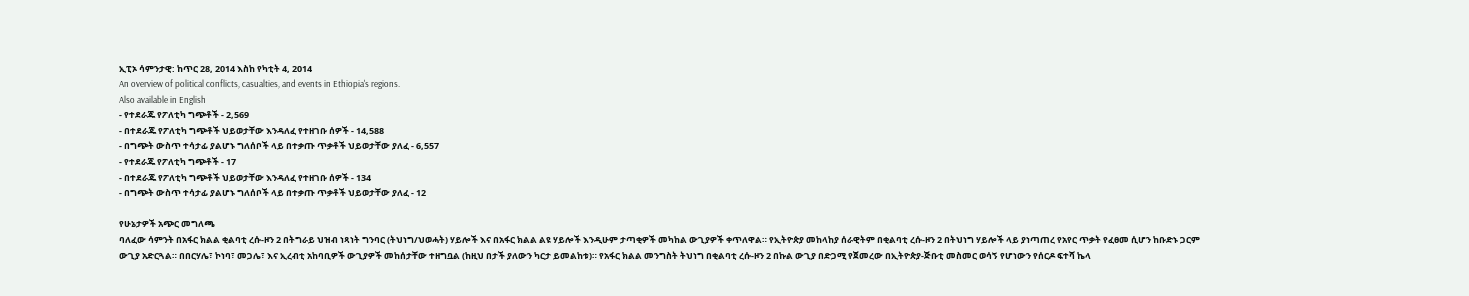ኢፒኦ ሳምንታዊ: ከጥር 28, 2014 እስከ የካቲት 4, 2014
An overview of political conflicts, casualties, and events in Ethiopia's regions.
Also available in English
- የተደራጁ የፖለቲካ ግጭቶች - 2,569
- በተደራጁ የፖለቲካ ግጭቶች ህይወታቸው እንዳለፈ የተዘገቡ ሰዎች - 14,588
- በግጭት ውስጥ ተሳታፊ ያልሆኑ ግለሰቦች ላይ በተቃጡ ጥቃቶች ህይወታቸው ያለፈ - 6,557
- የተደራጁ የፖለቲካ ግጭቶች - 17
- በተደራጁ የፖለቲካ ግጭቶች ህይወታቸው እንዳለፈ የተዘገቡ ሰዎች - 134
- በግጭት ውስጥ ተሳታፊ ያልሆኑ ግለሰቦች ላይ በተቃጡ ጥቃቶች ህይወታቸው ያለፈ - 12

የሁኔታዎች አጭር መግለጫ
ባለፈው ሳምንት በአፋር ክልል ቂልባቲ ረሱ-ዞን 2 በትግራይ ህዝብ ነጻነት ግንባር (ትህነግ/ህወሓት) ሃይሎች እና በአፋር ክልል ልዩ ሃይሎች እንዲሁም ታጣቂዎች መካከል ውጊያዎች ቀጥለዋል። የኢትዮጵያ መከላከያ ሰራዊትም በቂልባቲ ረሱ-ዞን 2 በትህነግ ሃይሎች ላይ ያነጣጠረ የአየር ጥቃት የፈፀመ ሲሆን ከቡድኑ ጋርም ውጊያ አድርጓል። በበርሃሌ፣ ኮነባ፣ መጋሌ፣ እና ኢረብቲ አከባቢዎች ውጊያዎች መከሰታቸው ተዘግቧል (ከዚህ በታች ያለውን ካርታ ይመልከቱ)። የአፋር ክልል መንግስት ትህነግ በቂልባቲ ረሱ-ዞን 2 በኩል ውጊያ በድጋሚ የጀመረው በኢትዮጵያ-ጅቡቲ መስመር ወሳኝ የሆነውን የሰርዶ ፍተሻ ኬላ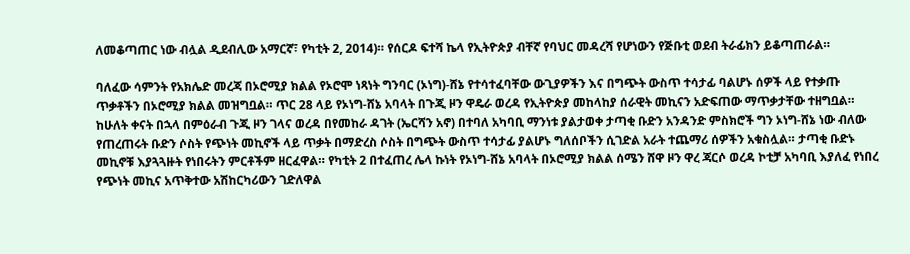ለመቆጣጠር ነው ብሏል ዲደብሊው አማርኛ፣ የካቲት 2, 2014)። የሰርዶ ፍተሻ ኬላ የኢትዮጵያ ብቸኛ የባህር መዳረሻ የሆነውን የጅቡቲ ወደብ ትራፊክን ይቆጣጠራል።

ባለፈው ሳምንት የአክሌድ መረጃ በኦሮሚያ ክልል የኦሮሞ ነጻነት ግንባር (ኦነግ)-ሸኔ የተሳተፈባቸው ውጊያዎችን እና በግጭት ውስጥ ተሳታፊ ባልሆኑ ሰዎች ላይ የተቃጡ ጥቃቶችን በኦሮሚያ ክልል መዝግቧል። ጥር 28 ላይ የኦነግ-ሸኔ አባላት በጉጂ ዞን ዋዴራ ወረዳ የኢትዮጵያ መከላከያ ሰራዊት መኪናን አድፍጠው ማጥቃታቸው ተዘግቧል። ከሁለት ቀናት በኋላ በምዕራብ ጉጂ ዞን ገላና ወረዳ በየመከራ ዳገት (ኤርሻን አኖ) በተባለ አካባቢ ማንነቱ ያልታወቀ ታጣቂ ቡድን አንዳንድ ምስክሮች ግን ኦነግ-ሸኔ ነው ብለው የጠረጠሩት ቡድን ሶስት የጭነት መኪኖች ላይ ጥቃት በማድረስ ሶስት በግጭት ውስጥ ተሳታፊ ያልሆኑ ግለሰቦችን ሲገድል አራት ተጨማሪ ሰዎችን አቁስሏል። ታጣቂ ቡድኑ መኪኖቹ እያጓጓዙት የነበሩትን ምርቶችም ዘርፈዋል። የካቲት 2 በተፈጠረ ሌላ ኩነት የኦነግ-ሸኔ አባላት በኦሮሚያ ክልል ሰሜን ሸዋ ዞን ዋረ ጃርሶ ወረዳ ኮቲቻ አካባቢ እያለፈ የነበረ የጭነት መኪና አጥቅተው አሽከርካሪውን ገድለዋል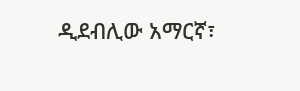ዲደብሊው አማርኛ፣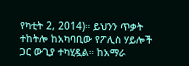የካቲት 2, 2014)። ይህንን ጥቃት ተከትሎ ከአካባቢው የፖሊስ ሃይሎች ጋር ውጊያ ተካሂዷል። ከአማራ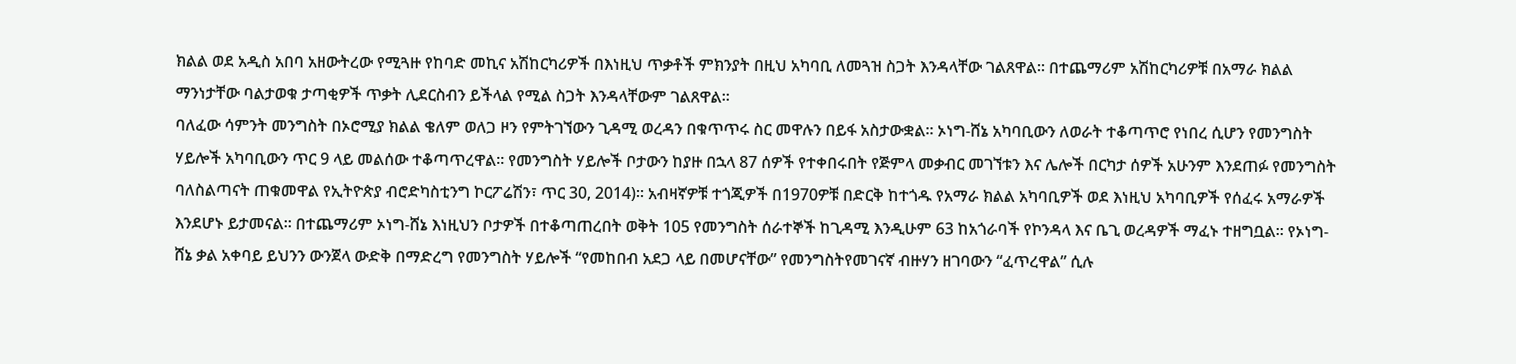ክልል ወደ አዲስ አበባ አዘውትረው የሚጓዙ የከባድ መኪና አሽከርካሪዎች በእነዚህ ጥቃቶች ምክንያት በዚህ አካባቢ ለመጓዝ ስጋት እንዳላቸው ገልጸዋል። በተጨማሪም አሽከርካሪዎቹ በአማራ ክልል ማንነታቸው ባልታወቁ ታጣቂዎች ጥቃት ሊደርስብን ይችላል የሚል ስጋት እንዳላቸውም ገልጸዋል።
ባለፈው ሳምንት መንግስት በኦሮሚያ ክልል ቄለም ወለጋ ዞን የምትገኘውን ጊዳሚ ወረዳን በቁጥጥሩ ስር መዋሉን በይፋ አስታውቋል። ኦነግ-ሸኔ አካባቢውን ለወራት ተቆጣጥሮ የነበረ ሲሆን የመንግስት ሃይሎች አካባቢውን ጥር 9 ላይ መልሰው ተቆጣጥረዋል። የመንግስት ሃይሎች ቦታውን ከያዙ በኋላ 87 ሰዎች የተቀበሩበት የጅምላ መቃብር መገኘቱን እና ሌሎች በርካታ ሰዎች አሁንም እንደጠፉ የመንግስት ባለስልጣናት ጠቁመዋል የኢትዮጵያ ብሮድካስቲንግ ኮርፖሬሽን፣ ጥር 30, 2014)። አብዛኛዎቹ ተጎጂዎች በ1970ዎቹ በድርቅ ከተጎዱ የአማራ ክልል አካባቢዎች ወደ እነዚህ አካባቢዎች የሰፈሩ አማራዎች እንደሆኑ ይታመናል። በተጨማሪም ኦነግ-ሸኔ እነዚህን ቦታዎች በተቆጣጠረበት ወቅት 105 የመንግስት ሰራተኞች ከጊዳሚ እንዲሁም 63 ከአጎራባች የኮንዳላ እና ቤጊ ወረዳዎች ማፈኑ ተዘግቧል። የኦነግ-ሸኔ ቃል አቀባይ ይህንን ውንጀላ ውድቅ በማድረግ የመንግስት ሃይሎች “የመከበብ አደጋ ላይ በመሆናቸው” የመንግስትየመገናኛ ብዙሃን ዘገባውን “ፈጥረዋል” ሲሉ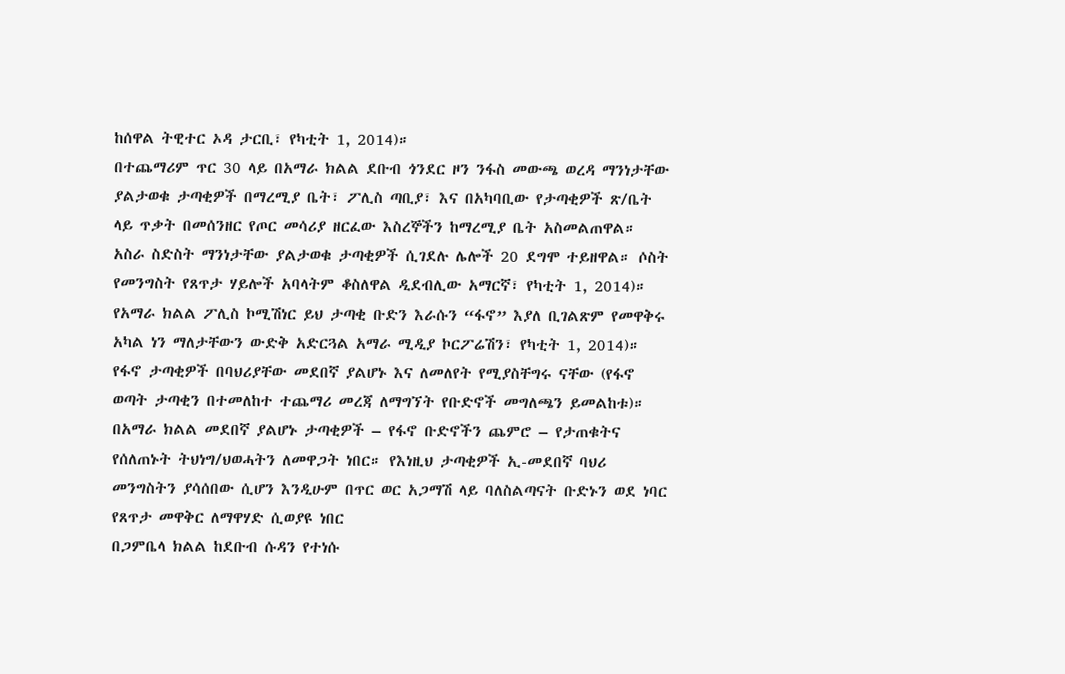ከሰዋል ትዊተር ኦዳ ታርቢ፣ የካቲት 1, 2014)።
በተጨማሪም ጥር 30 ላይ በአማራ ክልል ደቡብ ጎንደር ዞን ንፋስ መውጫ ወረዳ ማንነታቸው ያልታወቁ ታጣቂዎች በማረሚያ ቤት፣ ፖሊስ ጣቢያ፣ እና በአካባቢው የታጣቂዎች ጽ/ቤት ላይ ጥቃት በመሰንዘር የጦር መሳሪያ ዘርፈው እስረኞችን ከማረሚያ ቤት አስመልጠዋል። አስራ ስድስት ማንነታቸው ያልታወቁ ታጣቂዎች ሲገደሉ ሌሎች 20 ደግሞ ተይዘዋል። ሶስት የመንግስት የጸጥታ ሃይሎች አባላትም ቆስለዋል ዲደብሊው አማርኛ፣ የካቲት 1, 2014)። የአማራ ክልል ፖሊስ ኮሚሽነር ይህ ታጣቂ ቡድን እራሱን “ፋኖ” እያለ ቢገልጽም የመዋቅሩ አካል ነን ማለታቸውን ውድቅ አድርጓል አማራ ሚዲያ ኮርፖሬሽን፣ የካቲት 1, 2014)። የፋኖ ታጣቂዎች በባህሪያቸው መደበኛ ያልሆኑ እና ለመለየት የሚያስቸግሩ ናቸው (የፋኖ ወጣት ታጣቂን በተመለከተ ተጨማሪ መረጃ ለማግኘት የቡድኖች መግለጫን ይመልከቱ)። በአማራ ክልል መደበኛ ያልሆኑ ታጣቂዎች – የፋኖ ቡድኖችን ጨምሮ – የታጠቁትና የሰለጠኑት ትህነግ/ህወሓትን ለመዋጋት ነበር። የእነዚህ ታጣቂዎች ኢ-መደበኛ ባህሪ መንግስትን ያሳሰበው ሲሆን እንዲሁም በጥር ወር አጋማሽ ላይ ባለስልጣናት ቡድኑን ወደ ነባር የጸጥታ መዋቅር ለማዋሃድ ሲወያዩ ነበር
በጋምቤላ ክልል ከደቡብ ሱዳን የተነሱ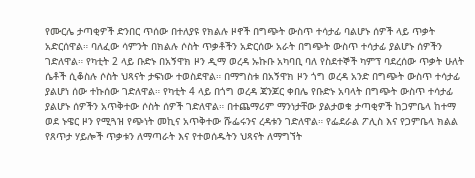የሙርሌ ታጣቂዎች ድንበር ጥሰው በተለያዩ የክልሉ ዞኖች በግጭት ውስጥ ተሳታፊ ባልሆኑ ሰዎች ላይ ጥቃት አድርሰዋል። ባለፈው ሳምንት በክልሉ ሶስት ጥቃቶችን አድርሰው አራት በግጭት ውስጥ ተሳታፊ ያልሆኑ ሰዎችን ገድለዋል። የካቲት 2 ላይ ቡድኑ በአኝዋክ ዞን ዲማ ወረዳ ኡኩቡ አካባቢ ባለ የስደተኞች ካምፕ ባደረሰው ጥቃት ሁለት ሴቶች ሲቆስሉ ሶስት ህጻናት ታፍነው ተወስደዋል። በማግስቱ በአኝዋክ ዞን ጎግ ወረዳ አንድ በግጭት ውስጥ ተሳታፊ ያልሆነ ሰው ተኩሰው ገድለዋል። የካቲት 4 ላይ በጎግ ወረዳ ጃንጆር ቀበሌ የቡድኑ አባላት በግጭት ውስጥ ተሳታፊ ያልሆኑ ሰዎችን አጥቅተው ሶስት ሰዎች ገድለዋል። በተጨማሪም ማንነታቸው ያልታወቁ ታጣቂዎች ከጋምቤላ ከተማ ወደ ኑዌር ዞን የሚጓዝ የጭነት መኪና አጥቅተው ሹፌሩንና ረዳቱን ገድለዋል። የፌደራል ፖሊስ እና የጋምቤላ ክልል የጸጥታ ሃይሎች ጥቃቱን ለማጣራት እና የተወሰዱትን ህጻናት ለማግኘት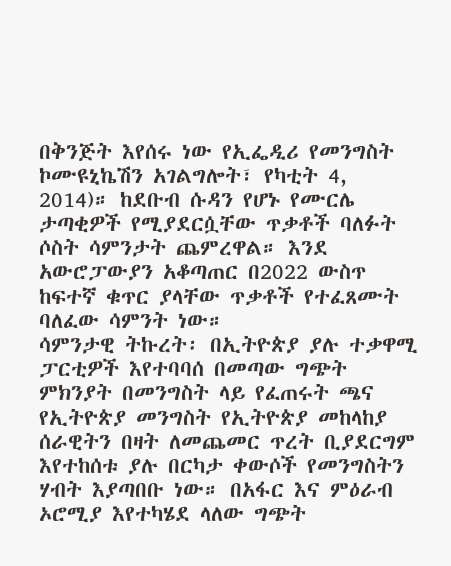በቅንጅት እየሰሩ ነው የኢፌዲሪ የመንግስት ኮሙዩኒኬሽን አገልግሎት፣ የካቲት 4, 2014)። ከደቡብ ሱዳን የሆኑ የሙርሌ ታጣቂዎች የሚያደርሷቸው ጥቃቶች ባለፉት ሶስት ሳምንታት ጨምረዋል። እንደ አውሮፓውያን አቆጣጠር በ2022 ውስጥ ከፍተኛ ቁጥር ያላቸው ጥቃቶች የተፈጸሙት ባለፈው ሳምንት ነው።
ሳምንታዊ ትኩረት፡ በኢትዮጵያ ያሉ ተቃዋሚ ፓርቲዎች እየተባባሰ በመጣው ግጭት ምክንያት በመንግስት ላይ የፈጠሩት ጫና
የኢትዮጵያ መንግስት የኢትዮጵያ መከላከያ ሰራዊትን በዛት ለመጨመር ጥረት ቢያደርግም እየተከሰቱ ያሉ በርካታ ቀውሶች የመንግስትን ሃብት እያጣበቡ ነው። በአፋር እና ምዕራብ ኦሮሚያ እየተካሄደ ላለው ግጭት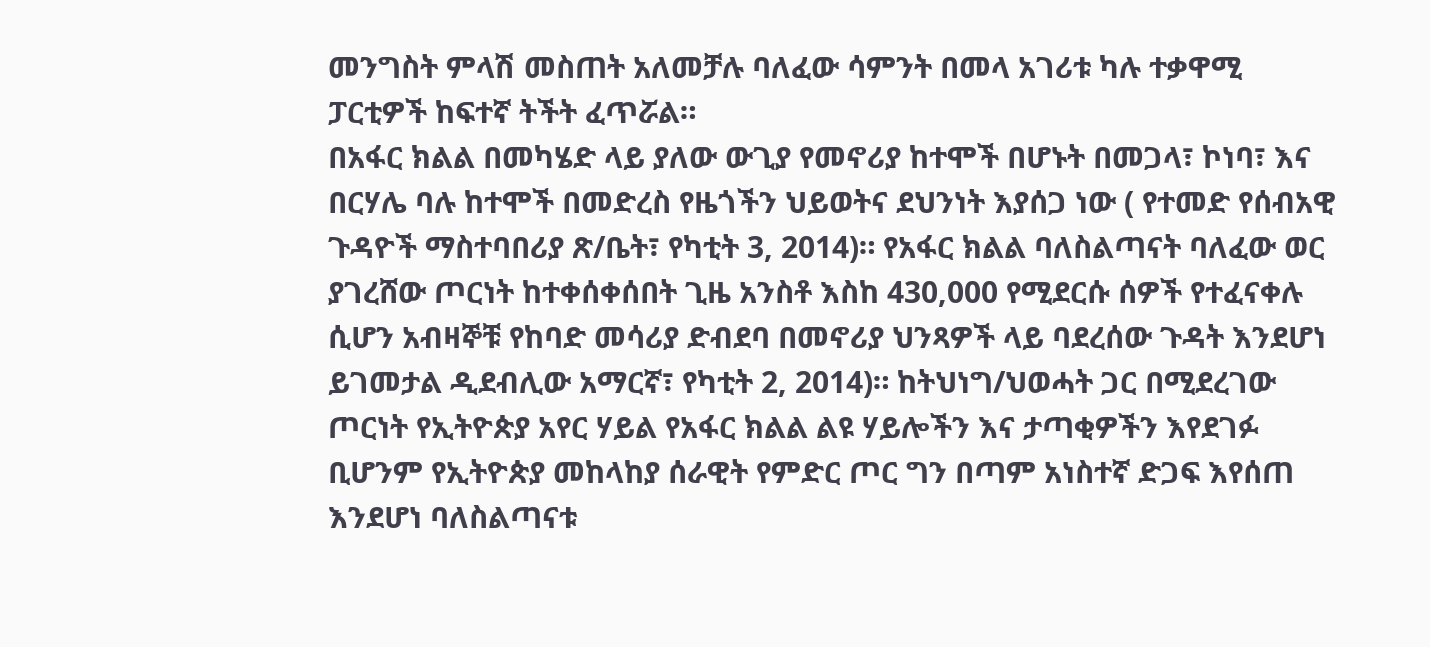መንግስት ምላሽ መስጠት አለመቻሉ ባለፈው ሳምንት በመላ አገሪቱ ካሉ ተቃዋሚ ፓርቲዎች ከፍተኛ ትችት ፈጥሯል።
በአፋር ክልል በመካሄድ ላይ ያለው ውጊያ የመኖሪያ ከተሞች በሆኑት በመጋላ፣ ኮነባ፣ እና በርሃሌ ባሉ ከተሞች በመድረስ የዜጎችን ህይወትና ደህንነት እያሰጋ ነው ( የተመድ የሰብአዊ ጉዳዮች ማስተባበሪያ ጽ/ቤት፣ የካቲት 3, 2014)። የአፋር ክልል ባለስልጣናት ባለፈው ወር ያገረሸው ጦርነት ከተቀሰቀሰበት ጊዜ አንስቶ እስከ 430,000 የሚደርሱ ሰዎች የተፈናቀሉ ሲሆን አብዛኞቹ የከባድ መሳሪያ ድብደባ በመኖሪያ ህንጻዎች ላይ ባደረሰው ጉዳት እንደሆነ ይገመታል ዲደብሊው አማርኛ፣ የካቲት 2, 2014)። ከትህነግ/ህወሓት ጋር በሚደረገው ጦርነት የኢትዮጵያ አየር ሃይል የአፋር ክልል ልዩ ሃይሎችን እና ታጣቂዎችን እየደገፉ ቢሆንም የኢትዮጵያ መከላከያ ሰራዊት የምድር ጦር ግን በጣም አነስተኛ ድጋፍ እየሰጠ እንደሆነ ባለስልጣናቱ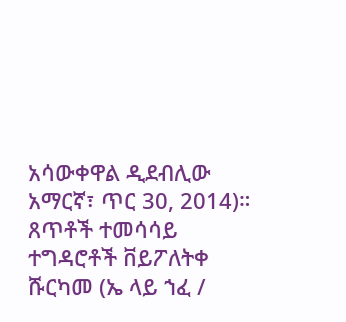አሳውቀዋል ዲደብሊው አማርኛ፣ ጥር 30, 2014)።
ጸጥቶች ተመሳሳይ ተግዳሮቶች ቨይፖለትቀ ሹርካመ (ኤ ላይ ኀፈ /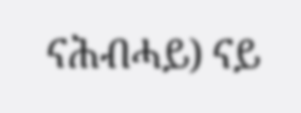ናሕብሓይ) ናይ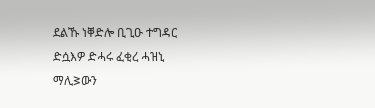ደልኹ ነቐድሎ ቢጊዑ ተግዳር ድሷእዎ ድሓሩ ፈቂረ ሓዝኒ ማሊᕒውን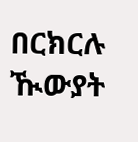በርክርሉ ዂውያት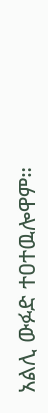አልሊ ውፉድ ተዐተዉሎዋም።